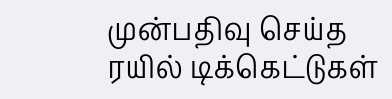முன்பதிவு செய்த ரயில் டிக்கெட்டுகள்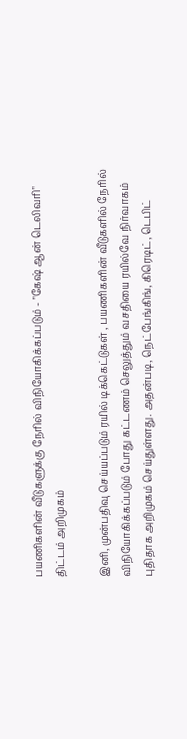பயணிகளின் வீடுகளுக்கு நேரில் விநியோகிக்கப்படும் - "கேஷ் ஆன் டெலிவரி" திட்டம் அறிமுகம்

இனி, முன்பதிவு செய்யப்படும் ரயில் டிக்கெட்டுகள் , பயணிகளின் வீடுகளில் நேரில் விநியோகிக்கப்படும் போது கட்டணம் செலுத்தும் வசதியை ரயில்வே நிர்வாகம் புதிதாக அறிமுகம் செய்துள்ளது. அதன்படி, நெட்பேங்கிங், கிரெடிட், டெபிட்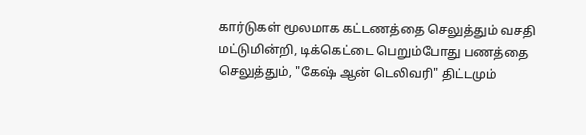கார்டுகள் மூலமாக கட்டணத்தை செலுத்தும் வசதி மட்டுமின்றி, டிக்கெட்டை பெறும்போது பணத்தை செலுத்தும், "கேஷ் ஆன் டெலிவரி" திட்டமும்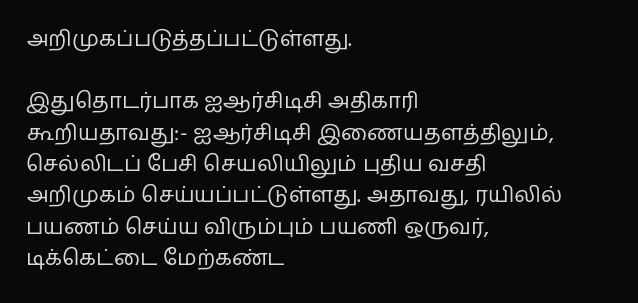அறிமுகப்படுத்தப்பட்டுள்ளது.

இதுதொடர்பாக ஐஆர்சிடிசி அதிகாரி கூறியதாவது:- ஐஆர்சிடிசி இணையதளத்திலும், செல்லிடப் பேசி செயலியிலும் புதிய வசதி அறிமுகம் செய்யப்பட்டுள்ளது. அதாவது, ரயிலில் பயணம் செய்ய விரும்பும் பயணி ஒருவர், டிக்கெட்டை மேற்கண்ட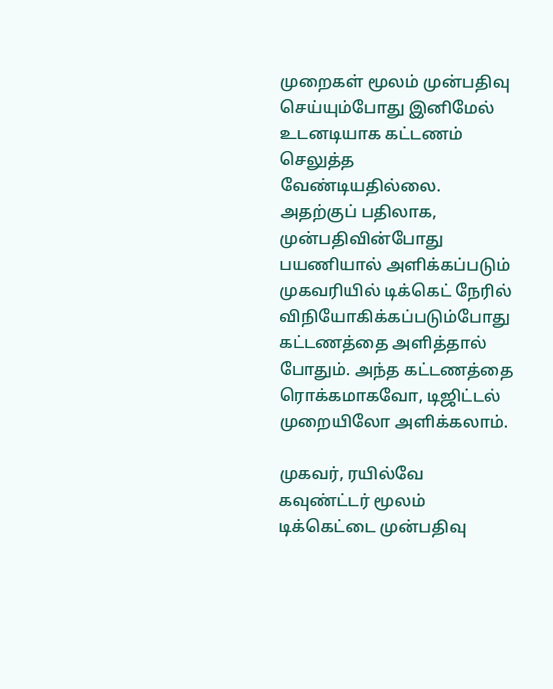முறைகள் மூலம் முன்பதிவு செய்யும்போது இனிமேல் உடனடியாக கட்டணம் செலுத்த வேண்டியதில்லை. அதற்குப் பதிலாக, முன்பதிவின்போது பயணியால் அளிக்கப்படும் முகவரியில் டிக்கெட் நேரில் விநியோகிக்கப்படும்போது கட்டணத்தை அளித்தால் போதும். அந்த கட்டணத்தை ரொக்கமாகவோ, டிஜிட்டல் முறையிலோ அளிக்கலாம்.

முகவர், ரயில்வே கவுண்ட்டர் மூலம் டிக்கெட்டை முன்பதிவு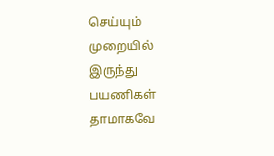செய்யும் முறையில் இருந்து பயணிகள் தாமாகவே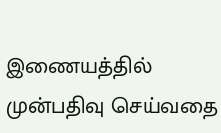இணையத்தில் முன்பதிவு செய்வதை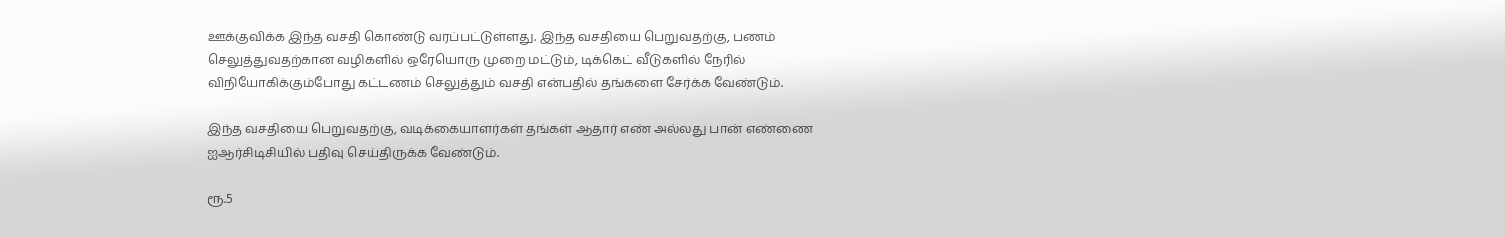ஊக்குவிக்க இந்த வசதி கொண்டு வரப்பட்டுள்ளது. இந்த வசதியை பெறுவதற்கு, பணம் செலுத்துவதற்கான வழிகளில் ஒரேயொரு முறை மட்டும், டிக்கெட் வீடுகளில் நேரில் விநியோகிக்கும்போது கட்டணம் செலுத்தும் வசதி என்பதில் தங்களை சேர்க்க வேண்டும்.

இந்த வசதியை பெறுவதற்கு, வடிக்கையாளர்கள் தங்கள் ஆதார் எண் அல்லது பான் எண்ணை ஐஆர்சிடிசியில் பதிவு செய்திருக்க வேண்டும்.

ரூ.5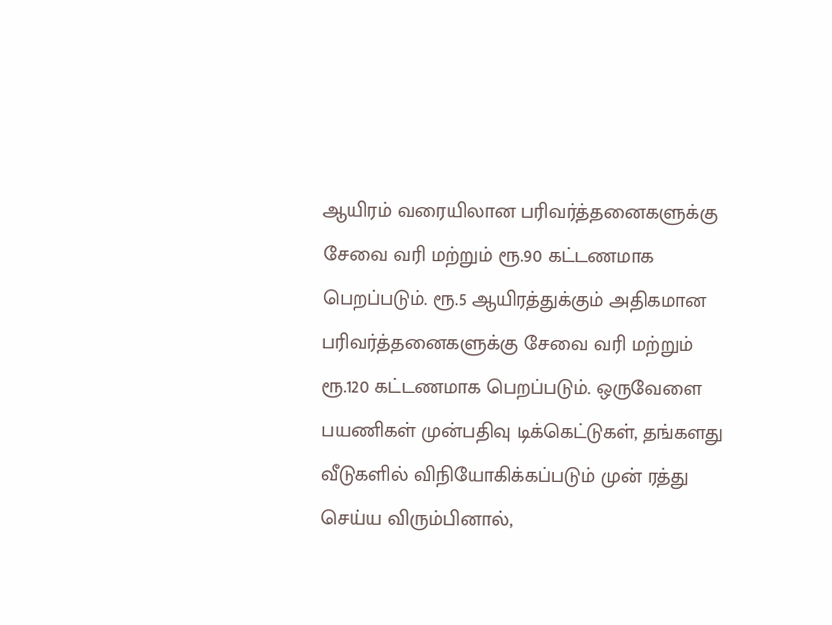ஆயிரம் வரையிலான பரிவர்த்தனைகளுக்கு சேவை வரி மற்றும் ரூ.90 கட்டணமாக பெறப்படும். ரூ.5 ஆயிரத்துக்கும் அதிகமான பரிவர்த்தனைகளுக்கு சேவை வரி மற்றும் ரூ.120 கட்டணமாக பெறப்படும். ஒருவேளை பயணிகள் முன்பதிவு டிக்கெட்டுகள், தங்களது வீடுகளில் விநியோகிக்கப்படும் முன் ரத்து செய்ய விரும்பினால்,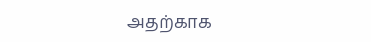அதற்காக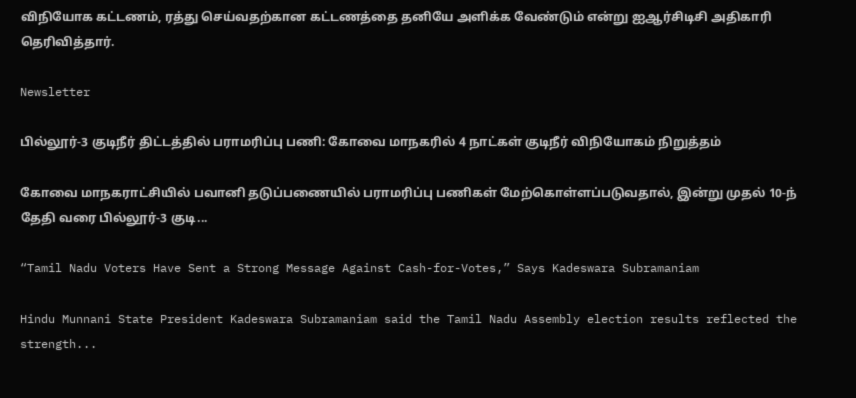விநியோக கட்டணம், ரத்து செய்வதற்கான கட்டணத்தை தனியே அளிக்க வேண்டும் என்று ஐஆர்சிடிசி அதிகாரி தெரிவித்தார்.

Newsletter

பில்லூர்-3 குடிநீர் திட்டத்தில் பராமரிப்பு பணி: கோவை மாநகரில் 4 நாட்கள் குடிநீர் விநியோகம் நிறுத்தம்

கோவை மாநகராட்சியில் பவானி தடுப்பணையில் பராமரிப்பு பணிகள் மேற்கொள்ளப்படுவதால், இன்று முதல் 10-ந் தேதி வரை பில்லூர்-3 குடி...

“Tamil Nadu Voters Have Sent a Strong Message Against Cash-for-Votes,” Says Kadeswara Subramaniam

Hindu Munnani State President Kadeswara Subramaniam said the Tamil Nadu Assembly election results reflected the strength...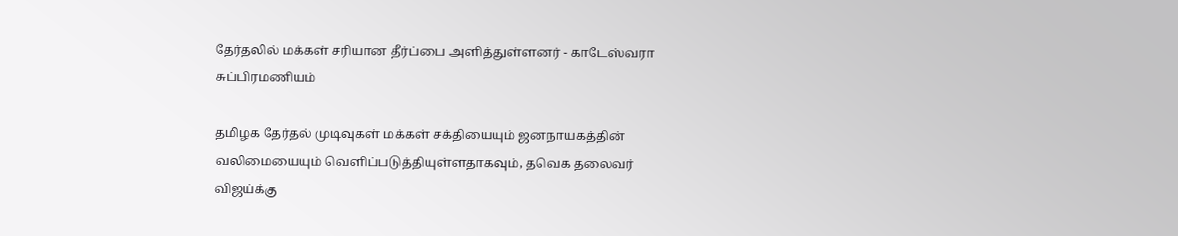தேர்தலில் மக்கள் சரியான தீர்ப்பை அளித்துள்ளனர் - காடேஸ்வரா சுப்பிரமணியம்

தமிழக தேர்தல் முடிவுகள் மக்கள் சக்தியையும் ஜனநாயகத்தின் வலிமையையும் வெளிப்படுத்தியுள்ளதாகவும், தவெக தலைவர் விஜய்க்கு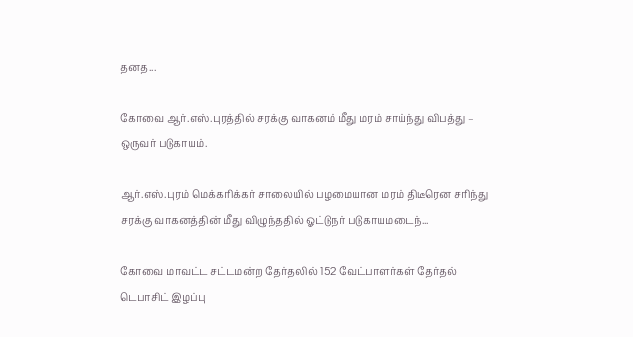தனத...

கோவை ஆர்.எஸ்.புரத்தில் சரக்கு வாகனம் மீது மரம் சாய்ந்து விபத்து – ஒருவர் படுகாயம்.

ஆர்.எஸ்.புரம் மெக்கரிக்கர் சாலையில் பழமையான மரம் திடீரென சரிந்து சரக்கு வாகனத்தின் மீது விழுந்ததில் ஓட்டுநர் படுகாயமடைந்...

கோவை மாவட்ட சட்டமன்ற தேர்தலில் 152 வேட்பாளர்கள் தேர்தல் டெபாசிட் இழப்பு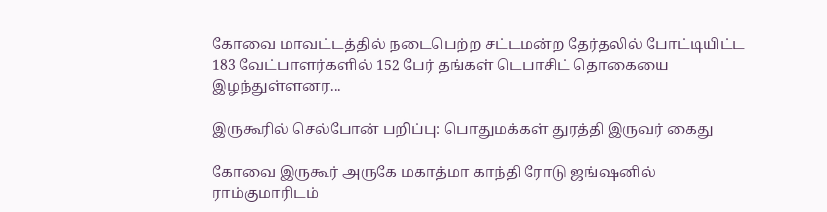கோவை மாவட்டத்தில் நடைபெற்ற சட்டமன்ற தேர்தலில் போட்டியிட்ட 183 வேட்பாளர்களில் 152 பேர் தங்கள் டெபாசிட் தொகையை இழந்துள்ளனர...

இருகூரில் செல்போன் பறிப்பு: பொதுமக்கள் துரத்தி இருவர் கைது

கோவை இருகூர் அருகே மகாத்மா காந்தி ரோடு ஜங்ஷனில் ராம்குமாரிடம்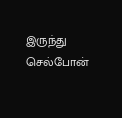இருந்து செல்போன்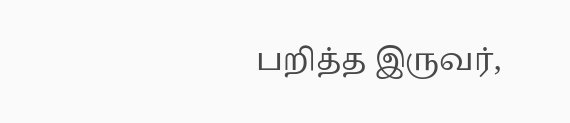பறித்த இருவர்,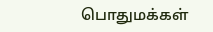பொதுமக்கள்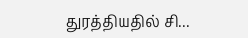துரத்தியதில் சி...